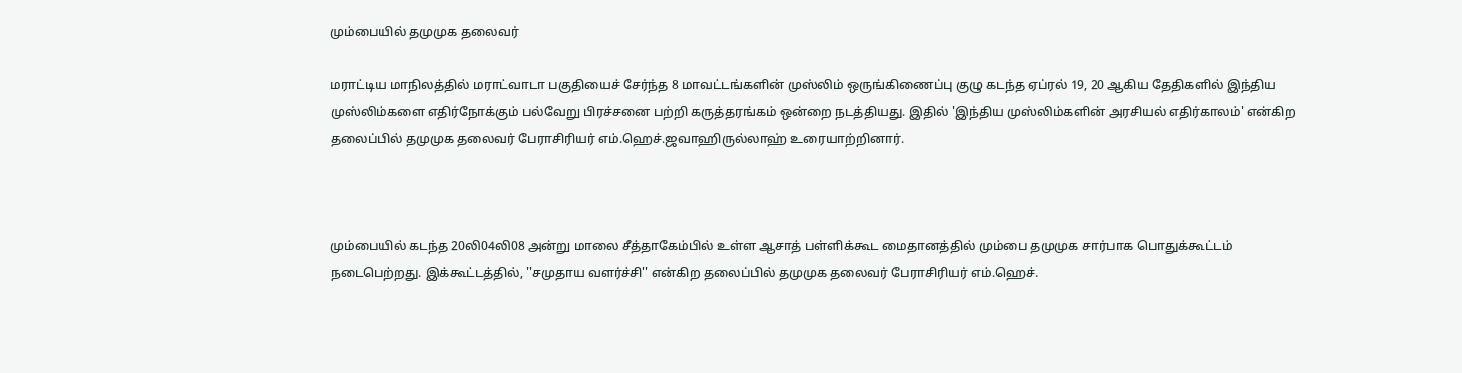மும்பையில் தமுமுக தலைவர்

மராட்டிய மாநிலத்தில் மராட்வாடா பகுதியைச் சேர்ந்த 8 மாவட்டங்களின் முஸ்லிம் ஒருங்கிணைப்பு குழு கடந்த ஏப்ரல் 19, 20 ஆகிய தேதிகளில் இந்திய முஸ்லிம்களை எதிர்நோக்கும் பல்வேறு பிரச்சனை பற்றி கருத்தரங்கம் ஒன்றை நடத்தியது. இதில் 'இந்திய முஸ்லிம்களின் அரசியல் எதிர்காலம்' என்கிற தலைப்பில் தமுமுக தலைவர் பேராசிரியர் எம்.ஹெச்.ஜவாஹிருல்லாஹ் உரையாற்றினார்.



மும்பையில் கடந்த 20லி04லி08 அன்று மாலை சீத்தாகேம்பில் உள்ள ஆசாத் பள்ளிக்கூட மைதானத்தில் மும்பை தமுமுக சார்பாக பொதுக்கூட்டம் நடைபெற்றது. இக்கூட்டத்தில், ''சமுதாய வளர்ச்சி'' என்கிற தலைப்பில் தமுமுக தலைவர் பேராசிரியர் எம்.ஹெச்.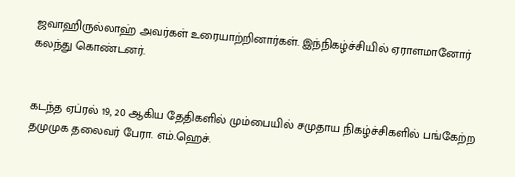ஜவாஹிருல்லாஹ் அவர்கள் உரையாற்றினார்கள். இந்நிகழ்ச்சியில் ஏராளமானோர் கலந்து கொண்டனர்.


கடந்த ஏப்ரல் 19, 20 ஆகிய தேதிகளில் மும்பையில் சமுதாய நிகழ்ச்சிகளில் பங்கேற்ற தமுமுக தலைவர் பேரா. எம்.ஹெச்.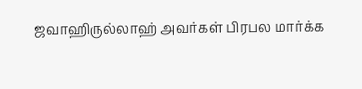ஜவாஹிருல்லாஹ் அவர்கள் பிரபல மார்க்க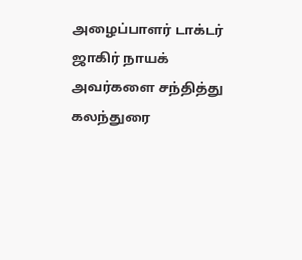அழைப்பாளர் டாக்டர் ஜாகிர் நாயக் அவர்களை சந்தித்து கலந்துரை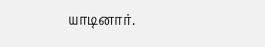யாடினார்.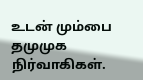உடன் மும்பை தமுமுக நிர்வாகிகள்.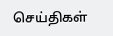செய்திகள்